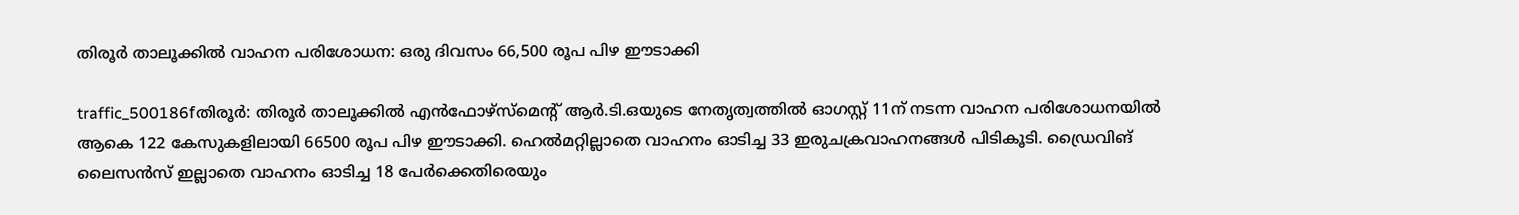തിരൂര്‍ താലൂക്കില്‍ വാഹന പരിശോധന: ഒരു ദിവസം 66,500 രൂപ പിഴ ഈടാക്കി

traffic_500186fതിരൂര്‍: തിരൂര്‍ താലൂക്കില്‍ എന്‍ഫോഴ്‌സ്‌മെന്റ്‌ ആര്‍.ടി.ഒയുടെ നേതൃത്വത്തില്‍ ഓഗസ്റ്റ്‌ 11ന്‌ നടന്ന വാഹന പരിശോധനയില്‍ ആകെ 122 കേസുകളിലായി 66500 രൂപ പിഴ ഈടാക്കി. ഹെല്‍മറ്റില്ലാതെ വാഹനം ഓടിച്ച 33 ഇരുചക്രവാഹനങ്ങള്‍ പിടികൂടി. ഡ്രൈവിങ്‌ ലൈസന്‍സ്‌ ഇല്ലാതെ വാഹനം ഓടിച്ച 18 പേര്‍ക്കെതിരെയും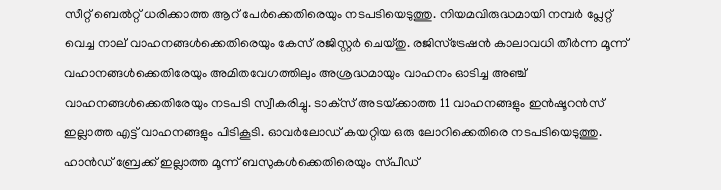സീറ്റ്‌ ബെല്‍റ്റ്‌ ധരിക്കാത്ത ആറ്‌ പേര്‍ക്കെതിരെയും നടപടിയെടുത്തു. നിയമവിരുദ്ധമായി നമ്പര്‍ പ്ലേറ്റ്‌ വെച്ച നാല്‌ വാഹനങ്ങള്‍ക്കെതിരെയും കേസ്‌ രജിസ്റ്റര്‍ ചെയ്‌തു. രജിസ്‌ട്രേഷന്‍ കാലാവധി തീര്‍ന്ന മൂന്ന്‌ വഹാനങ്ങള്‍ക്കെതിരേയും അമിതവേഗത്തിലും അശ്രദ്ധമായും വാഹനം ഓടിച്ച അഞ്ച്‌ വാഹനങ്ങള്‍ക്കെതിരേയും നടപടി സ്വീകരിച്ചു. ടാക്‌സ്‌ അടയ്‌ക്കാത്ത 11 വാഹനങ്ങളും ഇന്‍ഷൂറന്‍സ്‌ ഇല്ലാത്ത എട്ട്‌ വാഹനങ്ങളും പിടികൂടി. ഓവര്‍ലോഡ്‌ കയറ്റിയ ഒരു ലോറിക്കെതിരെ നടപടിയെടുത്തു. ഹാന്‍ഡ്‌ ബ്രേക്ക്‌ ഇല്ലാത്ത മൂന്ന്‌ ബസുകള്‍ക്കെതിരെയും സ്‌പീഡ്‌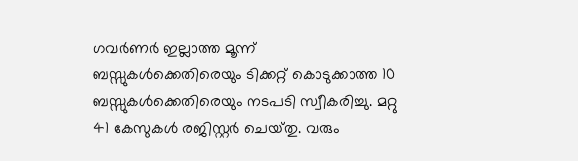ഗവര്‍ണര്‍ ഇല്ലാത്ത മൂന്ന്‌ ബസ്സുകള്‍ക്കെതിരെയും ടിക്കറ്റ്‌ കൊടുക്കാത്ത 10 ബസ്സുകള്‍ക്കെതിരെയും നടപടി സ്വീകരിച്ചു. മറ്റു 41 കേസുകള്‍ രജിസ്റ്റര്‍ ചെയ്‌തു. വരും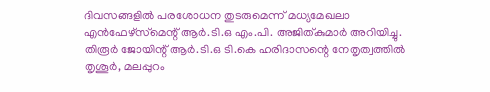ദിവസങ്ങളില്‍ പരശോധന തുടരുമെന്ന്‌ മധ്യമേഖലാ എന്‍ഫേഴ്‌സ്‌മെന്റ്‌ ആര്‍.ടി.ഒ എം.പി. അജിത്‌കുമാര്‍ അറിയിച്ചു.
തിരൂര്‍ ജോയിന്റ്‌ ആര്‍.ടി.ഒ ടി.കെ ഹരിദാസന്റെ നേതൃത്വത്തില്‍ തൃശൂര്‍, മലപ്പുറം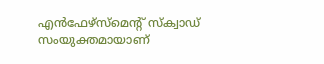എന്‍ഫേഴ്‌സ്‌മെന്റ്‌ സ്‌ക്വാഡ്‌ സംയുക്തമായാണ്‌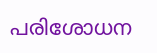പരിശോധന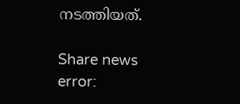നടത്തിയത്‌.

Share news
error: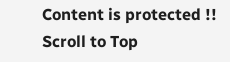Content is protected !!
Scroll to Top